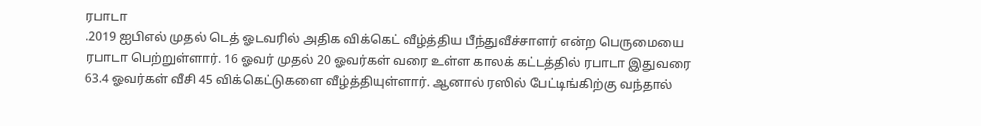ரபாடா
.2019 ஐபிஎல் முதல் டெத் ஓடவரில் அதிக விக்கெட் வீழ்த்திய பீந்துவீச்சாளர் என்ற பெருமையை ரபாடா பெற்றுள்ளார். 16 ஓவர் முதல் 20 ஓவர்கள் வரை உள்ள காலக் கட்டத்தில் ரபாடா இதுவரை 63.4 ஓவர்கள் வீசி 45 விக்கெட்டுகளை வீழ்த்தியுள்ளார். ஆனால் ரஸில் பேட்டிங்கிற்கு வந்தால்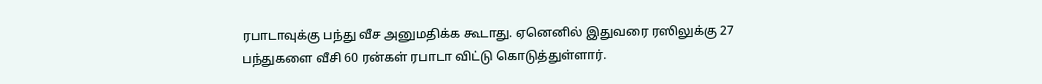ரபாடாவுக்கு பந்து வீச அனுமதிக்க கூடாது. ஏனெனில் இதுவரை ரஸிலுக்கு 27 பந்துகளை வீசி 60 ரன்கள் ரபாடா விட்டு கொடுத்துள்ளார்.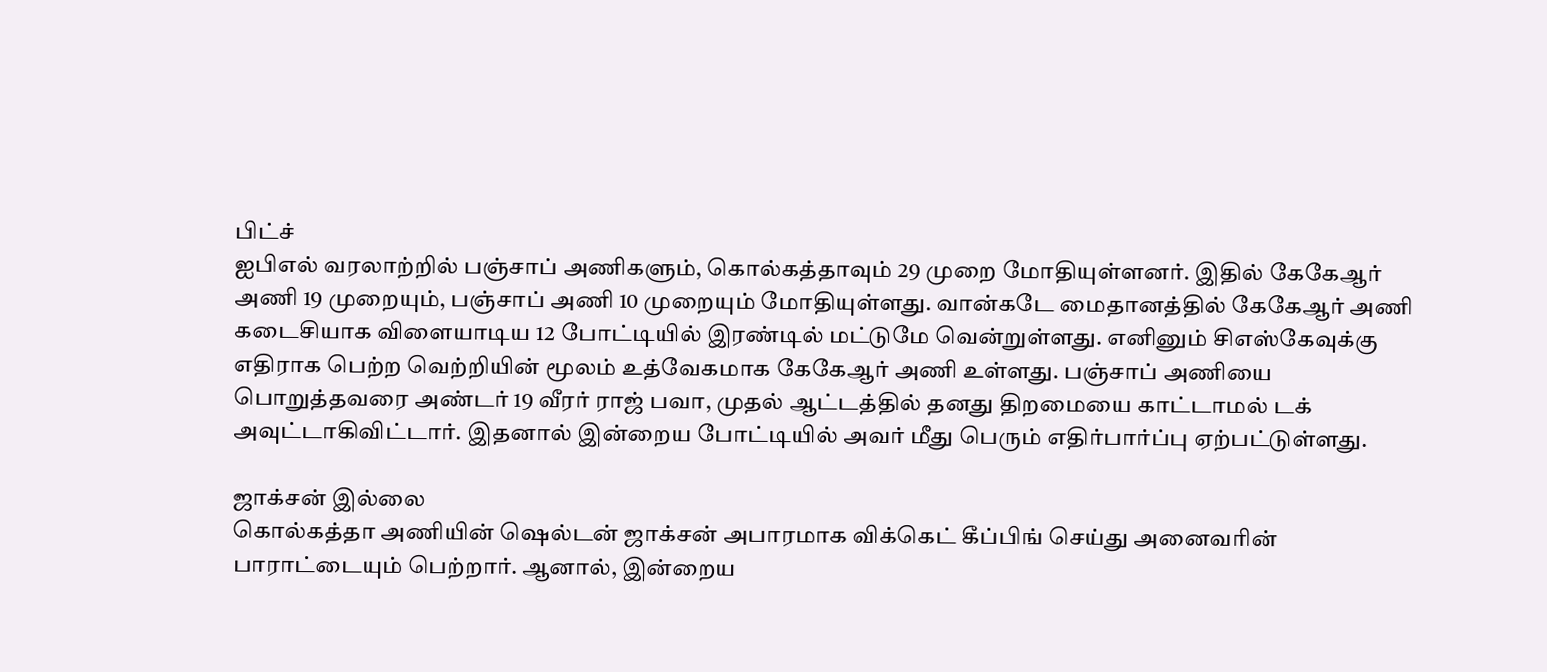பிட்ச்
ஐபிஎல் வரலாற்றில் பஞ்சாப் அணிகளும், கொல்கத்தாவும் 29 முறை மோதியுள்ளனர். இதில் கேகேஆர் அணி 19 முறையும், பஞ்சாப் அணி 10 முறையும் மோதியுள்ளது. வான்கடே மைதானத்தில் கேகேஆர் அணி கடைசியாக விளையாடிய 12 போட்டியில் இரண்டில் மட்டுமே வென்றுள்ளது. எனினும் சிஎஸ்கேவுக்கு எதிராக பெற்ற வெற்றியின் மூலம் உத்வேகமாக கேகேஆர் அணி உள்ளது. பஞ்சாப் அணியை பொறுத்தவரை அண்டர் 19 வீரர் ராஜ் பவா, முதல் ஆட்டத்தில் தனது திறமையை காட்டாமல் டக் அவுட்டாகிவிட்டார். இதனால் இன்றைய போட்டியில் அவர் மீது பெரும் எதிர்பார்ப்பு ஏற்பட்டுள்ளது.

ஜாக்சன் இல்லை
கொல்கத்தா அணியின் ஷெல்டன் ஜாக்சன் அபாரமாக விக்கெட் கீப்பிங் செய்து அனைவரின் பாராட்டையும் பெற்றார். ஆனால், இன்றைய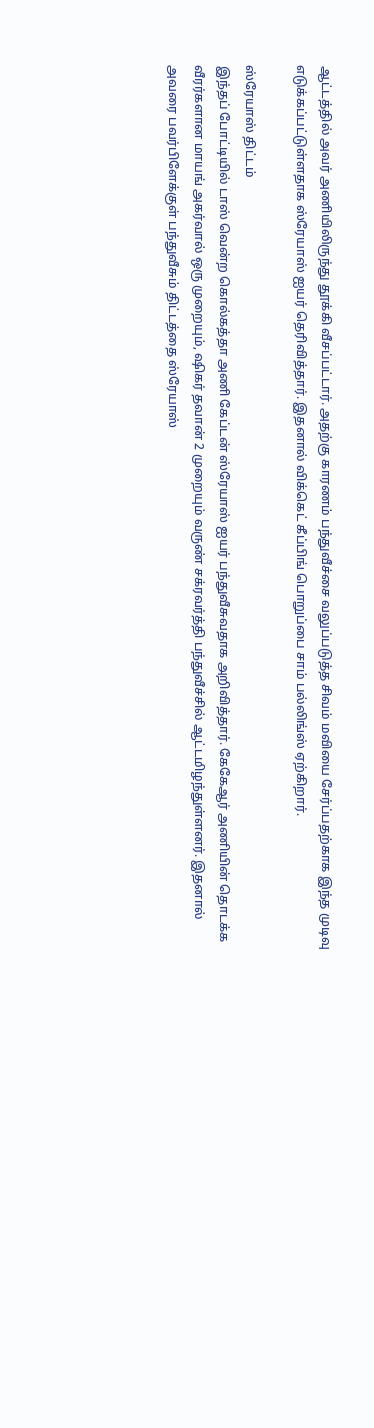ஆட்டத்தில் அவர் அணியிலிருந்து தூக்கி வீசப்பட்டார். அதற்கு காரணம் பந்துவீச்சை வலுப்படுத்த சிவம் மவியை சேர்ப்பதற்காக இந்த முடிவு எடுக்கப்பட்டுள்ளதாக ஸ்ரேயாஸ் ஐயர் தெரிவித்தார். இதனால் விக்கெட் கீப்பிங் பொறுப்பை சாம் பல்லிங்ஸ் ஏற்கிறார்.

ஸ்ரேயாஸ் திட்டம்
இந்தப் போட்டியில் டாஸ் வென்ற கொல்கத்தா அணி கேப்டன் ஸ்ரேயாஸ் ஐயர் பந்துவீசுவதாக அறிவித்தார். கேகேஆர் அணியின் தொடக்க வீரர்களான மாயங் அகர்வால் ஒரு முறையும், ஷிகர் தவான் 2 முறையும் வருண் சக்ரவர்த்தி பந்துவீச்சில் ஆட்டமிழந்துள்ளனர். இதனால் அவரை பவர்பிளேக்குள் பந்துவீசும் திட்டத்தை ஸ்ரேயாஸ்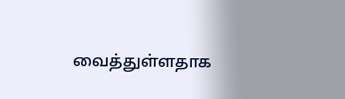வைத்துள்ளதாக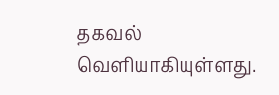தகவல் வெளியாகியுள்ளது.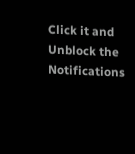Click it and Unblock the Notifications